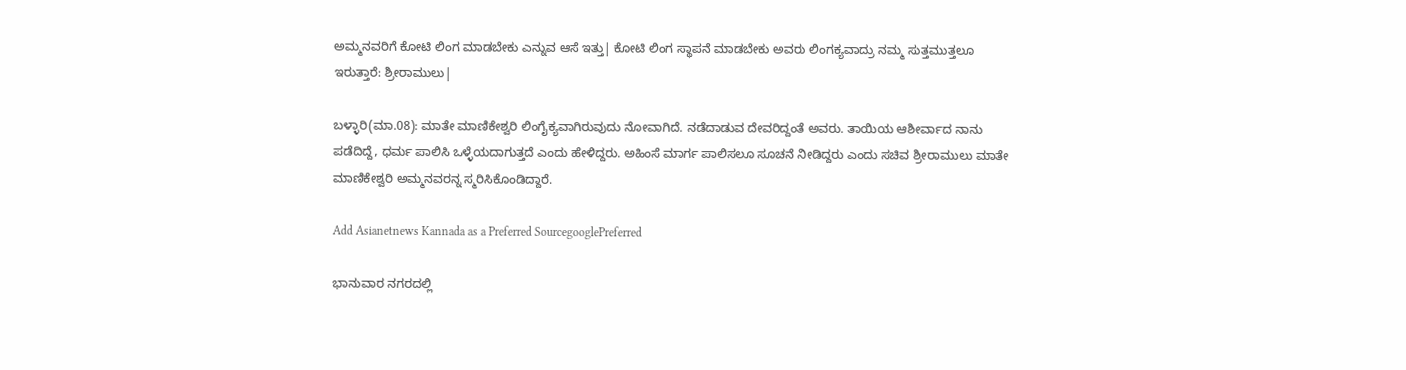ಅಮ್ಮನವರಿಗೆ ಕೋಟಿ ಲಿಂಗ ಮಾಡಬೇಕು ಎನ್ನುವ ಆಸೆ ಇತ್ತು| ಕೋಟಿ ಲಿಂಗ ಸ್ಥಾಪನೆ ಮಾಡಬೇಕು ಅವರು ಲಿಂಗಕ್ಯವಾದ್ರು ನಮ್ಮ ಸುತ್ತಮುತ್ತಲೂ ಇರುತ್ತಾರೆ: ಶ್ರೀರಾಮುಲು|

ಬಳ್ಳಾರಿ(ಮಾ.08): ಮಾತೇ ಮಾಣಿಕೇಶ್ವರಿ ಲಿಂಗೈಕ್ಯವಾಗಿರುವುದು ನೋವಾಗಿದೆ. ನಡೆದಾಡುವ ದೇವರಿದ್ದಂತೆ ಅವರು. ತಾಯಿಯ ಆಶೀರ್ವಾದ ‌ನಾನು ಪಡೆದಿದ್ದೆ, ಧರ್ಮ ಪಾಲಿಸಿ ಒಳ್ಳೆಯದಾಗುತ್ತದೆ ಎಂದು ಹೇಳಿದ್ದರು. ಅಹಿಂಸೆ ಮಾರ್ಗ ಪಾಲಿಸಲೂ ಸೂಚನೆ ನೀಡಿದ್ದರು ಎಂದು ಸಚಿವ ಶ್ರೀರಾಮುಲು ಮಾತೇ ಮಾಣಿಕೇಶ್ವರಿ ಅಮ್ಮನವರನ್ನ ಸ್ಮರಿಸಿಕೊಂಡಿದ್ದಾರೆ.

Add Asianetnews Kannada as a Preferred SourcegooglePreferred

ಭಾನುವಾರ ನಗರದಲ್ಲಿ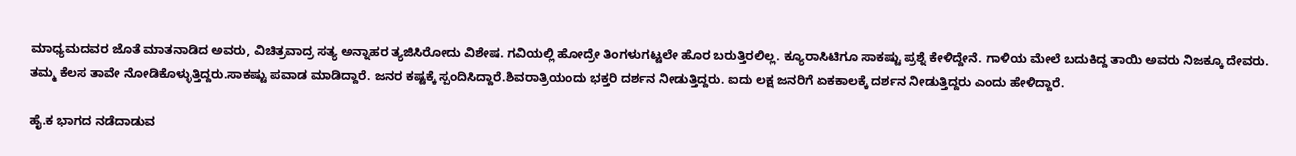ಮಾಧ್ಯಮದವರ ಜೊತೆ ಮಾತನಾಡಿದ ಅವರು, ವಿಚಿತ್ರವಾದ್ರ ಸತ್ಯ ಅನ್ನಾಹರ ತ್ಯಜಿಸಿರೋದು ವಿಶೇಷ. ಗವಿಯಲ್ಲಿ‌ ಹೋದ್ರೇ ತಿಂಗಳುಗಟ್ಟಲೇ ಹೊರ ಬರುತ್ತಿರಲಿಲ್ಲ. ಕ್ಯೂರಾಸಿಟಿಗೂ ಸಾಕಷ್ಟು ಪ್ರಶ್ನೆ ಕೇಳಿದ್ದೇನೆ. ಗಾಳಿಯ‌ ಮೇಲೆ ಬದುಕಿದ್ದ ತಾಯಿ ‌ಅವರು ನಿಜಕ್ಕೂ ದೇವರು. ತಮ್ಮ ಕೆಲಸ ತಾವೇ ನೋಡಿಕೊಳ್ಳುತ್ತಿದ್ದರು.ಸಾಕಷ್ಟು ಪವಾಡ ಮಾಡಿದ್ದಾರೆ. ಜನರ ಕಷ್ಟಕ್ಕೆ ಸ್ಪಂದಿಸಿದ್ದಾರೆ.ಶಿವರಾತ್ರಿಯಂದು ಭಕ್ತರಿ ದರ್ಶನ ನೀಡುತ್ತಿದ್ದರು. ಐದು ‌ಲಕ್ಷ ಜನರಿಗೆ ಏಕಕಾಲಕ್ಕೆ ದರ್ಶನ ನೀಡುತ್ತಿದ್ದರು ಎಂದು ಹೇಳಿದ್ದಾರೆ.

ಹೈ.ಕ ಭಾಗದ ನಡೆದಾಡುವ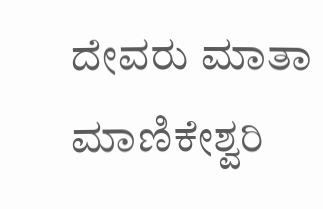ದೇವರು ಮಾತಾ ಮಾಣಿಕೇಶ್ವರಿ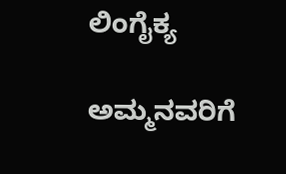ಲಿಂಗೈಕ್ಯ

ಅಮ್ಮನವರಿಗೆ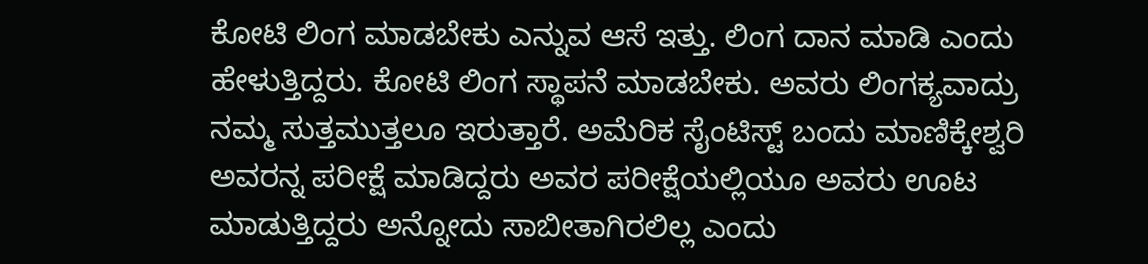ಕೋಟಿ ಲಿಂಗ ಮಾಡಬೇಕು ಎನ್ನುವ ಆಸೆ ಇತ್ತು. ಲಿಂಗ ದಾನ ಮಾಡಿ ಎಂದು ಹೇಳುತ್ತಿದ್ದರು. ಕೋಟಿ ಲಿಂಗ ಸ್ಥಾಪನೆ ಮಾಡಬೇಕು. ಅವರು ಲಿಂಗಕ್ಯವಾದ್ರು ನಮ್ಮ ಸುತ್ತಮುತ್ತಲೂ ಇರುತ್ತಾರೆ. ಅಮೆರಿಕ ಸೈಂಟಿಸ್ಟ್ ಬಂದು ಮಾಣಿಕ್ಕೇಶ್ವರಿ ಅವರನ್ನ ಪರೀಕ್ಷೆ ಮಾಡಿದ್ದರು ಅವರ ಪರೀಕ್ಷೆಯಲ್ಲಿಯೂ ಅವರು ‌ಊಟ ಮಾಡುತ್ತಿದ್ದರು ಅನ್ನೋದು ಸಾಬೀತಾಗಿರಲಿಲ್ಲ ಎಂದು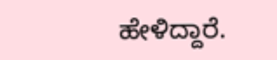ಹೇಳಿದ್ದಾರೆ.